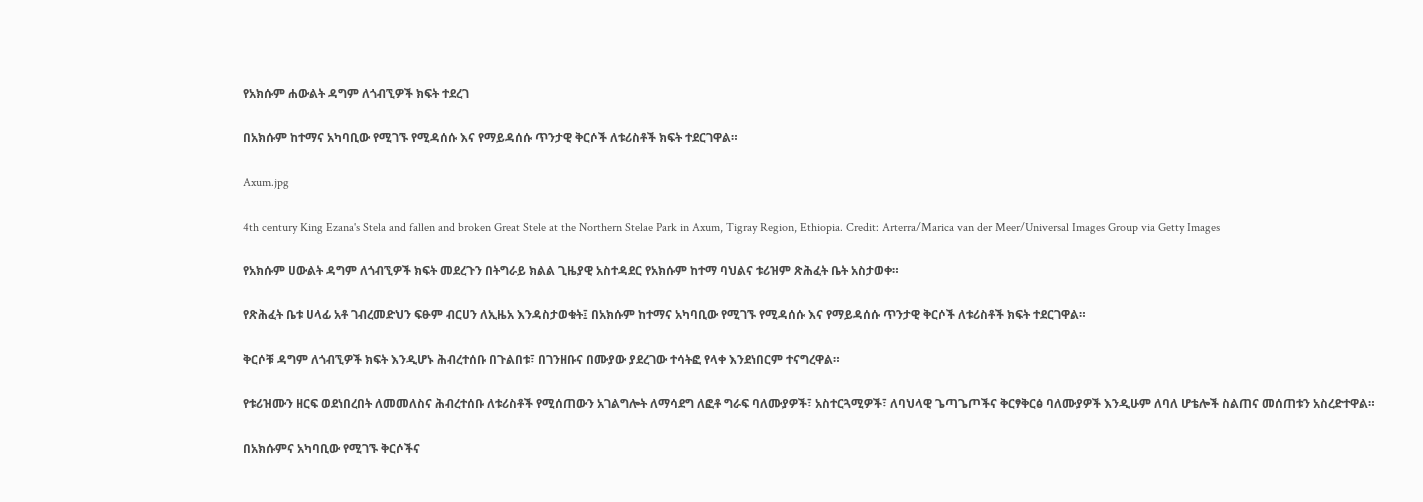የአክሱም ሐውልት ዳግም ለጎብኚዎች ክፍት ተደረገ

በአክሱም ከተማና አካባቢው የሚገኙ የሚዳሰሱ እና የማይዳሰሱ ጥንታዊ ቅርሶች ለቱሪስቶች ክፍት ተደርገዋል።

Axum.jpg

4th century King Ezana's Stela and fallen and broken Great Stele at the Northern Stelae Park in Axum, Tigray Region, Ethiopia. Credit: Arterra/Marica van der Meer/Universal Images Group via Getty Images

የአክሱም ሀውልት ዳግም ለጎብኚዎች ክፍት መደረጉን በትግራይ ክልል ጊዜያዊ አስተዳደር የአክሱም ከተማ ባህልና ቱሪዝም ጽሕፈት ቤት አስታወቀ።

የጽሕፈት ቤቱ ሀላፊ አቶ ገብረመድህን ፍፁም ብርሀን ለኢዜአ እንዳስታወቁት፤ በአክሱም ከተማና አካባቢው የሚገኙ የሚዳሰሱ እና የማይዳሰሱ ጥንታዊ ቅርሶች ለቱሪስቶች ክፍት ተደርገዋል።

ቅርሶቹ ዳግም ለጎብኚዎች ክፍት እንዲሆኑ ሕብረተሰቡ በጉልበቱ፣ በገንዘቡና በሙያው ያደረገው ተሳትፎ የላቀ እንደነበርም ተናግረዋል።

የቱሪዝሙን ዘርፍ ወደነበረበት ለመመለስና ሕብረተሰቡ ለቱሪስቶች የሚሰጠውን አገልግሎት ለማሳደግ ለፎቶ ግራፍ ባለሙያዎች፣ አስተርጓሚዎች፣ ለባህላዊ ጌጣጌጦችና ቅርፃቅርፅ ባለሙያዎች እንዲሁም ለባለ ሆቴሎች ስልጠና መሰጠቱን አስረድተዋል።

በአክሱምና አካባቢው የሚገኙ ቅርሶችና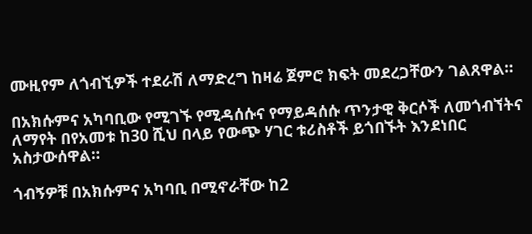ሙዚየም ለጎብኚዎች ተደራሽ ለማድረግ ከዛሬ ጀምሮ ክፍት መደረጋቸውን ገልጸዋል።

በአክሱምና አካባቢው የሚገኙ የሚዳሰሱና የማይዳሰሱ ጥንታዊ ቅርሶች ለመጎብኘትና ለማየት በየአመቱ ከ30 ሺህ በላይ የውጭ ሃገር ቱሪስቶች ይጎበኙት እንደነበር አስታውሰዋል።

ጎብኝዎቹ በአክሱምና አካባቢ በሚኖራቸው ከ2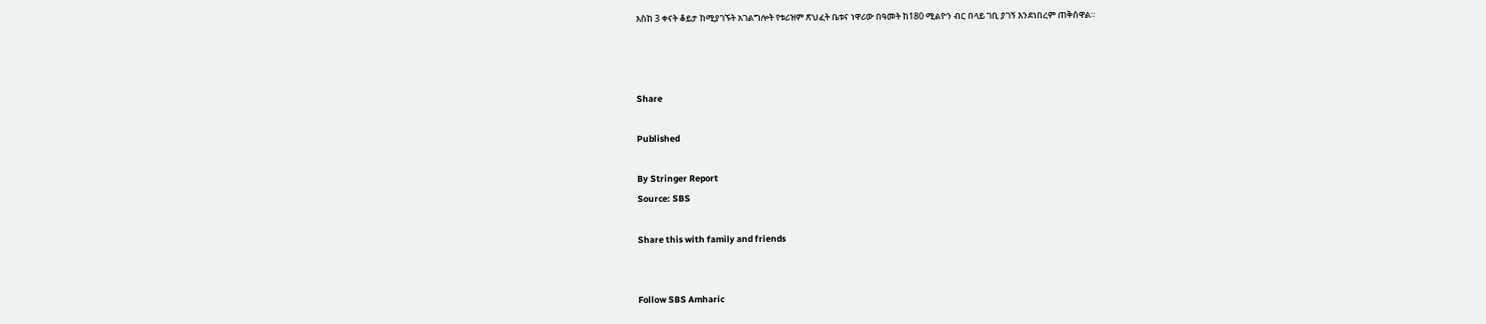እስከ 3 ቀናት ቆይታ ከሚያገኙት አገልግሎት የቱሪዝም ጽህፈት ቤቱና ነዋሪው በዓመት ከ180 ሚልዮን ብር በላይ ገቢ ያገኝ እንደነበረም ጠቅሰዋል።



Share

Published

By Stringer Report
Source: SBS

Share this with family and friends


Follow SBS Amharic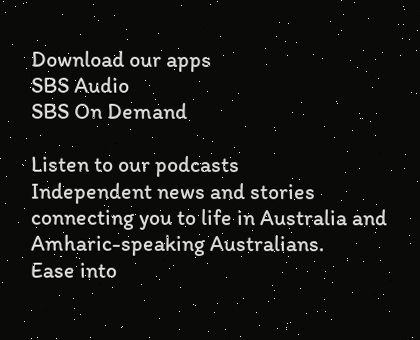Download our apps
SBS Audio
SBS On Demand

Listen to our podcasts
Independent news and stories connecting you to life in Australia and Amharic-speaking Australians.
Ease into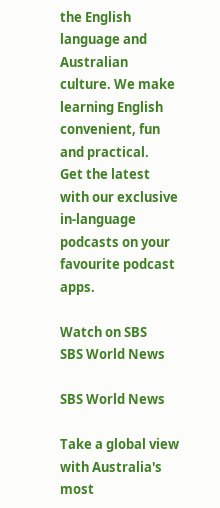the English language and Australian culture. We make learning English convenient, fun and practical.
Get the latest with our exclusive in-language podcasts on your favourite podcast apps.

Watch on SBS
SBS World News

SBS World News

Take a global view with Australia's most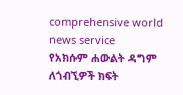comprehensive world news service
የአክሱም ሐውልት ዳግም ለጎብኚዎች ክፍት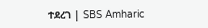ተደረገ | SBS Amharic